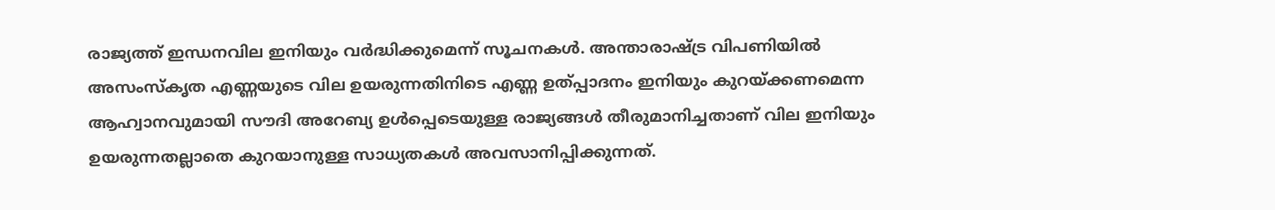രാജ്യത്ത് ഇന്ധനവില ഇനിയും വര്‍ദ്ധിക്കുമെന്ന് സൂചനകള്‍. അന്താരാഷ്ട്ര വിപണിയില്‍ അസംസ്കൃത എണ്ണയുടെ വില ഉയരുന്നതിനിടെ എണ്ണ ഉത്പ്പാദനം ഇനിയും കുറയ്ക്കണമെന്ന ആഹ്വാനവുമായി സൗദി അറേബ്യ ഉൾപ്പെടെയുള്ള രാജ്യങ്ങൾ തീരുമാനിച്ചതാണ് വില ഇനിയും ഉയരുന്നതല്ലാതെ കുറയാനുള്ള സാധ്യതകള്‍ അവസാനിപ്പിക്കുന്നത്.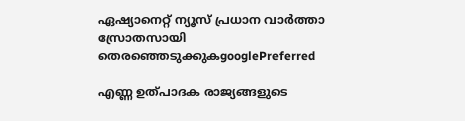ഏഷ്യാനെറ്റ് ന്യൂസ് പ്രധാന വാർത്താ സ്രോതസായി തെരഞ്ഞെടുക്കുകgooglePreferred

എണ്ണ ഉത്പാദക രാജ്യങ്ങളുടെ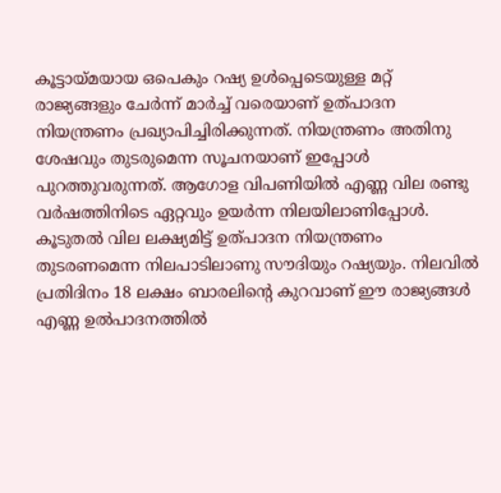കൂട്ടായ്മയായ ഒപെകും റഷ്യ ഉൾപ്പെടെയുള്ള മറ്റ് രാജ്യങ്ങളും ചേർന്ന് മാർച്ച് വരെയാണ് ഉത്പാദന നിയന്ത്രണം പ്രഖ്യാപിച്ചിരിക്കുന്നത്. നിയന്ത്രണം അതിനു ശേഷവും തുടരുമെന്ന സൂചനയാണ് ഇപ്പോൾ പുറത്തുവരുന്നത്. ആഗോള വിപണിയിൽ എണ്ണ വില രണ്ടു വർഷത്തിനിടെ ഏറ്റവും ഉയർന്ന നിലയിലാണിപ്പോൾ. കൂടുതൽ വില ലക്ഷ്യമിട്ട് ഉത്പാദന നിയന്ത്രണം തുടരണമെന്ന നിലപാടിലാണു സൗദിയും റഷ്യയും. നിലവിൽ പ്രതിദിനം 18 ലക്ഷം ബാരലിന്റെ കുറവാണ് ഈ രാജ്യങ്ങൾ എണ്ണ ഉൽപാദനത്തിൽ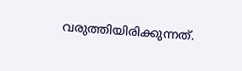വരുത്തിയിരിക്കുന്നത്.